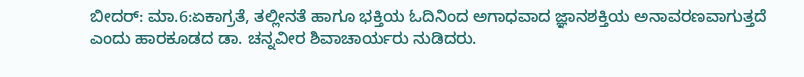ಬೀದರ್: ಮಾ.6:ಏಕಾಗ್ರತೆ, ತಲ್ಲೀನತೆ ಹಾಗೂ ಭಕ್ತಿಯ ಓದಿನಿಂದ ಅಗಾಧವಾದ ಜ್ಞಾನಶಕ್ತಿಯ ಅನಾವರಣವಾಗುತ್ತದೆ ಎಂದು ಹಾರಕೂಡದ ಡಾ. ಚನ್ನವೀರ ಶಿವಾಚಾರ್ಯರು ನುಡಿದರು.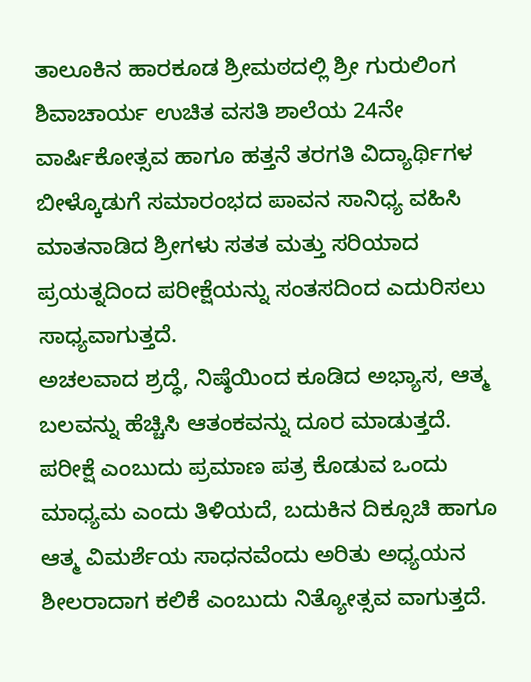ತಾಲೂಕಿನ ಹಾರಕೂಡ ಶ್ರೀಮಠದಲ್ಲಿ ಶ್ರೀ ಗುರುಲಿಂಗ ಶಿವಾಚಾರ್ಯ ಉಚಿತ ವಸತಿ ಶಾಲೆಯ 24ನೇ ವಾರ್ಷಿಕೋತ್ಸವ ಹಾಗೂ ಹತ್ತನೆ ತರಗತಿ ವಿದ್ಯಾರ್ಥಿಗಳ ಬೀಳ್ಕೊಡುಗೆ ಸಮಾರಂಭದ ಪಾವನ ಸಾನಿಧ್ಯ ವಹಿಸಿ ಮಾತನಾಡಿದ ಶ್ರೀಗಳು ಸತತ ಮತ್ತು ಸರಿಯಾದ ಪ್ರಯತ್ನದಿಂದ ಪರೀಕ್ಷೆಯನ್ನು ಸಂತಸದಿಂದ ಎದುರಿಸಲು ಸಾಧ್ಯವಾಗುತ್ತದೆ.
ಅಚಲವಾದ ಶ್ರದ್ಧೆ, ನಿಷ್ಠೆಯಿಂದ ಕೂಡಿದ ಅಭ್ಯಾಸ, ಆತ್ಮ ಬಲವನ್ನು ಹೆಚ್ಚಿಸಿ ಆತಂಕವನ್ನು ದೂರ ಮಾಡುತ್ತದೆ.
ಪರೀಕ್ಷೆ ಎಂಬುದು ಪ್ರಮಾಣ ಪತ್ರ ಕೊಡುವ ಒಂದು ಮಾಧ್ಯಮ ಎಂದು ತಿಳಿಯದೆ, ಬದುಕಿನ ದಿಕ್ಸೂಚಿ ಹಾಗೂ ಆತ್ಮ ವಿಮರ್ಶೆಯ ಸಾಧನವೆಂದು ಅರಿತು ಅಧ್ಯಯನ ಶೀಲರಾದಾಗ ಕಲಿಕೆ ಎಂಬುದು ನಿತ್ಯೋತ್ಸವ ವಾಗುತ್ತದೆ.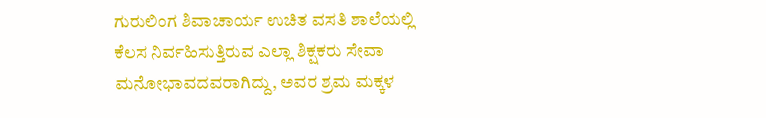ಗುರುಲಿಂಗ ಶಿವಾಚಾರ್ಯ ಉಚಿತ ವಸತಿ ಶಾಲೆಯಲ್ಲಿ ಕೆಲಸ ನಿರ್ವಹಿಸುತ್ತಿರುವ ಎಲ್ಲಾ ಶಿಕ್ಷಕರು ಸೇವಾ ಮನೋಭಾವದವರಾಗಿದ್ದು, ಅವರ ಶ್ರಮ ಮಕ್ಕಳ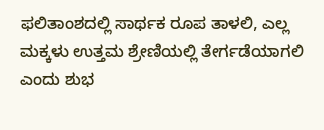ಫಲಿತಾಂಶದಲ್ಲಿ ಸಾರ್ಥಕ ರೂಪ ತಾಳಲಿ, ಎಲ್ಲ ಮಕ್ಕಳು ಉತ್ತಮ ಶ್ರೇಣಿಯಲ್ಲಿ ತೇರ್ಗಡೆಯಾಗಲಿ ಎಂದು ಶುಭ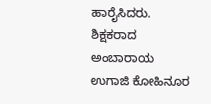ಹಾರೈಸಿದರು.
ಶಿಕ್ಷಕರಾದ ಅಂಬಾರಾಯ ಉಗಾಜಿ ಕೋಹಿನೂರ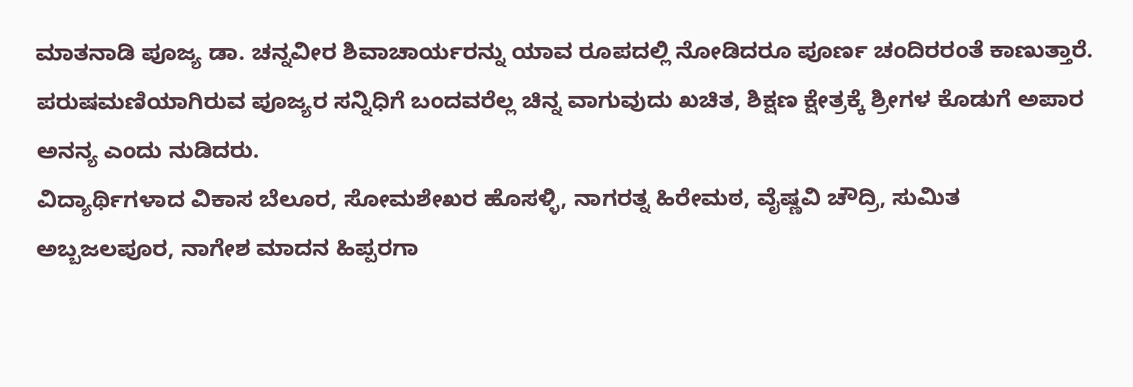ಮಾತನಾಡಿ ಪೂಜ್ಯ ಡಾ. ಚನ್ನವೀರ ಶಿವಾಚಾರ್ಯರನ್ನು ಯಾವ ರೂಪದಲ್ಲಿ ನೋಡಿದರೂ ಪೂರ್ಣ ಚಂದಿರರಂತೆ ಕಾಣುತ್ತಾರೆ.
ಪರುಷಮಣಿಯಾಗಿರುವ ಪೂಜ್ಯರ ಸನ್ನಿಧಿಗೆ ಬಂದವರೆಲ್ಲ ಚಿನ್ನ ವಾಗುವುದು ಖಚಿತ, ಶಿಕ್ಷಣ ಕ್ಷೇತ್ರಕ್ಕೆ ಶ್ರೀಗಳ ಕೊಡುಗೆ ಅಪಾರ ಅನನ್ಯ ಎಂದು ನುಡಿದರು.
ವಿದ್ಯಾರ್ಥಿಗಳಾದ ವಿಕಾಸ ಬೆಲೂರ, ಸೋಮಶೇಖರ ಹೊಸಳ್ಳಿ, ನಾಗರತ್ನ ಹಿರೇಮಠ, ವೈಷ್ಣವಿ ಚೌದ್ರಿ, ಸುಮಿತ ಅಬ್ಬಜಲಪೂರ, ನಾಗೇಶ ಮಾದನ ಹಿಪ್ಪರಗಾ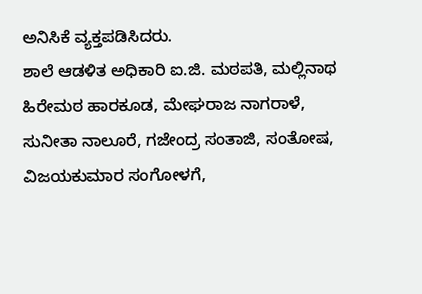ಅನಿಸಿಕೆ ವ್ಯಕ್ತಪಡಿಸಿದರು.
ಶಾಲೆ ಆಡಳಿತ ಅಧಿಕಾರಿ ಐ.ಜಿ. ಮಠಪತಿ, ಮಲ್ಲಿನಾಥ ಹಿರೇಮಠ ಹಾರಕೂಡ, ಮೇಘರಾಜ ನಾಗರಾಳೆ, ಸುನೀತಾ ನಾಲೂರೆ, ಗಜೇಂದ್ರ ಸಂತಾಜಿ, ಸಂತೋಷ, ವಿಜಯಕುಮಾರ ಸಂಗೋಳಗೆ,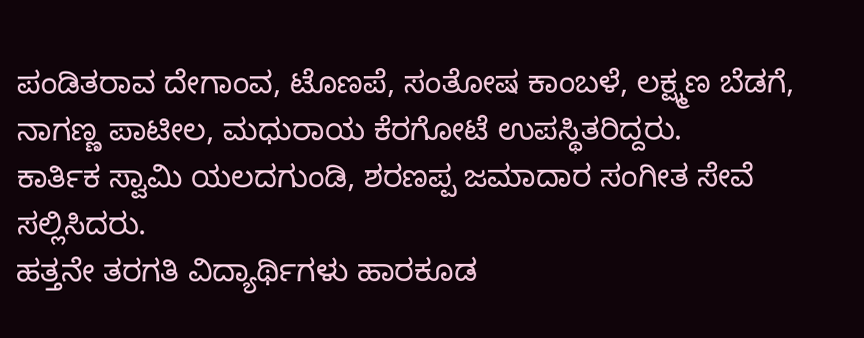ಪಂಡಿತರಾವ ದೇಗಾಂವ, ಟೊಣಪೆ, ಸಂತೋಷ ಕಾಂಬಳೆ, ಲಕ್ಷ್ಮಣ ಬೆಡಗೆ, ನಾಗಣ್ಣ ಪಾಟೀಲ, ಮಧುರಾಯ ಕೆರಗೋಟೆ ಉಪಸ್ಥಿತರಿದ್ದರು.
ಕಾರ್ತಿಕ ಸ್ವಾಮಿ ಯಲದಗುಂಡಿ, ಶರಣಪ್ಪ ಜಮಾದಾರ ಸಂಗೀತ ಸೇವೆ ಸಲ್ಲಿಸಿದರು.
ಹತ್ತನೇ ತರಗತಿ ವಿದ್ಯಾರ್ಥಿಗಳು ಹಾರಕೂಡ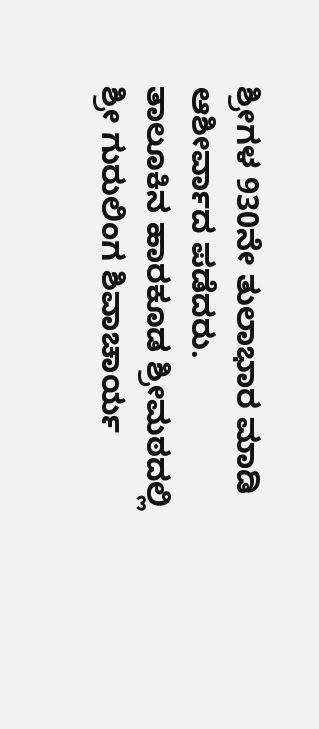ಶ್ರೀಗಳ 930ನೇ ತುಲಾಭಾರ ಮಾಡಿ ಆಶೀರ್ವಾದ ಪಡೆದರು.
ತಾಲೂಕಿನ ಹಾರಕೂಡ ಶ್ರೀಮಠದಲ್ಲಿ ಶ್ರೀ ಗುರುಲಿಂಗ ಶಿವಾಚಾರ್ಯ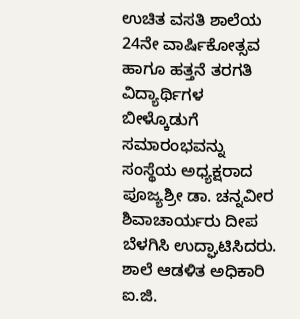ಉಚಿತ ವಸತಿ ಶಾಲೆಯ 24ನೇ ವಾರ್ಷಿಕೋತ್ಸವ ಹಾಗೂ ಹತ್ತನೆ ತರಗತಿ ವಿದ್ಯಾರ್ಥಿಗಳ ಬೀಳ್ಕೊಡುಗೆ ಸಮಾರಂಭವನ್ನು ಸಂಸ್ಥೆಯ ಅಧ್ಯಕ್ಷರಾದ ಪೂಜ್ಯಶ್ರೀ ಡಾ. ಚನ್ನವೀರ ಶಿವಾಚಾರ್ಯರು ದೀಪ ಬೆಳಗಿಸಿ ಉದ್ಘಾಟಿಸಿದರು.
ಶಾಲೆ ಆಡಳಿತ ಅಧಿಕಾರಿ ಐ.ಜಿ.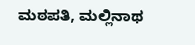ಮಠಪತಿ, ಮಲ್ಲಿನಾಥ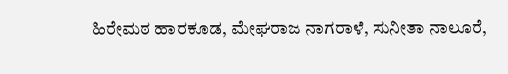ಹಿರೇಮಠ ಹಾರಕೂಡ, ಮೇಘರಾಜ ನಾಗರಾಳೆ, ಸುನೀತಾ ನಾಲೂರೆ,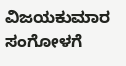ವಿಜಯಕುಮಾರ ಸಂಗೋಳಗೆ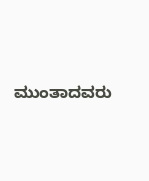ಮುಂತಾದವರು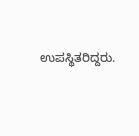ಉಪಸ್ಥಿತರಿದ್ದರು.